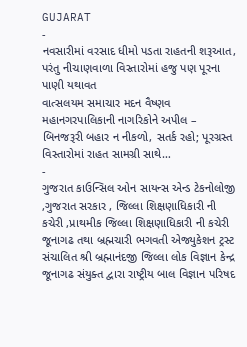GUJARAT
-
નવસારીમાં વરસાદ ધીમો પડતા રાહતની શરૂઆત, પરંતુ નીચાણવાળા વિસ્તારોમાં હજુ પણ પૂરના પાણી યથાવત
વાત્સલયમ સમાચાર મદન વૈષ્ણવ મહાનગરપાલિકાની નાગરિકોને અપીલ – બિનજરૂરી બહાર ન નીકળો, સતર્ક રહો; પૂરગ્રસ્ત વિસ્તારોમાં રાહત સામગ્રી સાથે…
-
ગુજરાત કાઉન્સિલ ઓન સાયન્સ એન્ડ ટેકનોલોજી ,ગુજરાત સરકાર , જિલ્લા શિક્ષણાધિકારી ની કચેરી ,પ્રાથમીક જિલ્લા શિક્ષણાધિકારી ની કચેરી જૂનાગઢ તથા બ્રહ્મચારી ભગવતી એજ્યુકેશન ટ્રસ્ટ સંચાલિત શ્રી બ્રહ્માનંદજી જિલ્લા લોક વિજ્ઞાન કેન્દ્ર જૂનાગઢ સંયુક્ત દ્વારા રાષ્ટ્રીય બાલ વિજ્ઞાન પરિષદ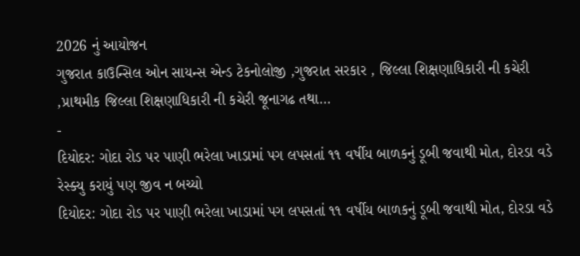2026 નું આયોજન
ગુજરાત કાઉન્સિલ ઓન સાયન્સ એન્ડ ટેકનોલોજી ,ગુજરાત સરકાર , જિલ્લા શિક્ષણાધિકારી ની કચેરી ,પ્રાથમીક જિલ્લા શિક્ષણાધિકારી ની કચેરી જૂનાગઢ તથા…
-
દિયોદર: ગોદા રોડ પર પાણી ભરેલા ખાડામાં પગ લપસતાં ૧૧ વર્ષીય બાળકનું ડૂબી જવાથી મોત, દોરડા વડે રેસ્ક્યુ કરાયું પણ જીવ ન બચ્યો
દિયોદર: ગોદા રોડ પર પાણી ભરેલા ખાડામાં પગ લપસતાં ૧૧ વર્ષીય બાળકનું ડૂબી જવાથી મોત, દોરડા વડે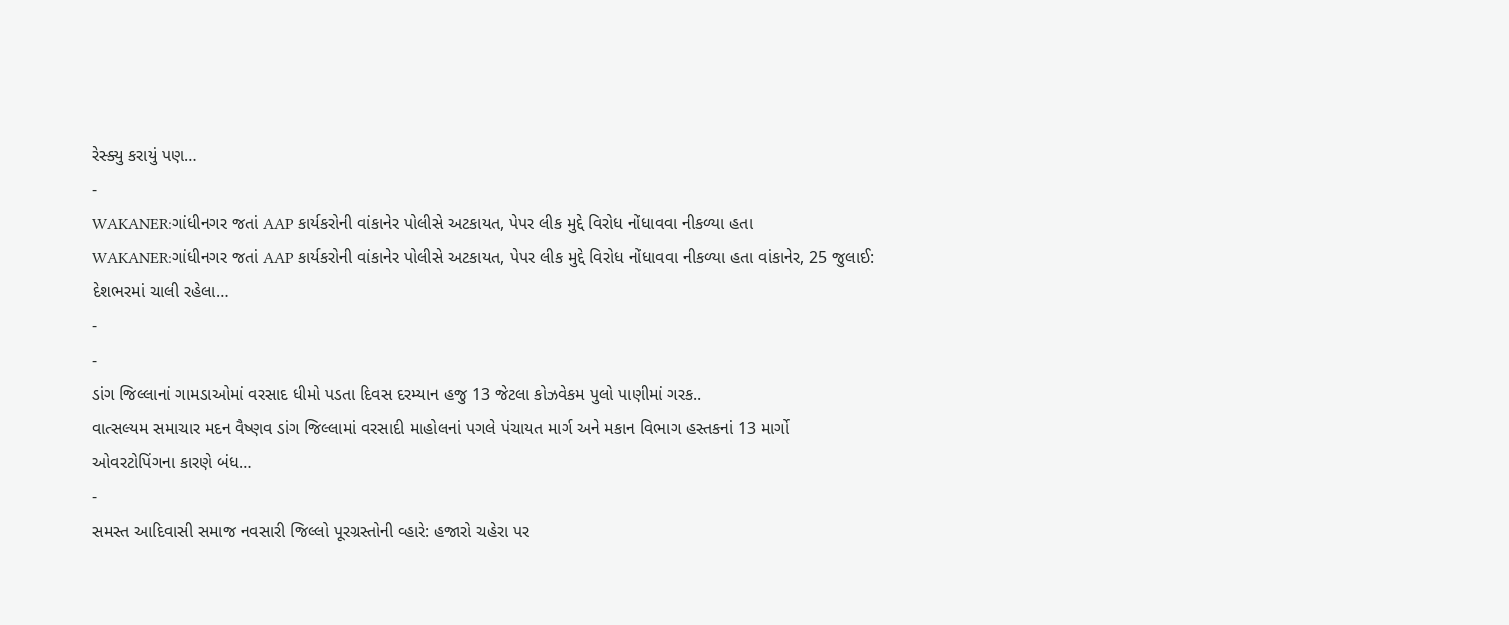રેસ્ક્યુ કરાયું પણ…
-
WAKANER:ગાંધીનગર જતાં AAP કાર્યકરોની વાંકાનેર પોલીસે અટકાયત, પેપર લીક મુદ્દે વિરોધ નોંધાવવા નીકળ્યા હતા
WAKANER:ગાંધીનગર જતાં AAP કાર્યકરોની વાંકાનેર પોલીસે અટકાયત, પેપર લીક મુદ્દે વિરોધ નોંધાવવા નીકળ્યા હતા વાંકાનેર, 25 જુલાઈ: દેશભરમાં ચાલી રહેલા…
-
-
ડાંગ જિલ્લાનાં ગામડાઓમાં વરસાદ ધીમો પડતા દિવસ દરમ્યાન હજુ 13 જેટલા કોઝવેકમ પુલો પાણીમાં ગરક..
વાત્સલ્યમ સમાચાર મદન વૈષ્ણવ ડાંગ જિલ્લામાં વરસાદી માહોલનાં પગલે પંચાયત માર્ગ અને મકાન વિભાગ હસ્તકનાં 13 માર્ગો ઓવરટોપિંગના કારણે બંધ…
-
સમસ્ત આદિવાસી સમાજ નવસારી જિલ્લો પૂરગ્રસ્તોની વ્હારે: હજારો ચહેરા પર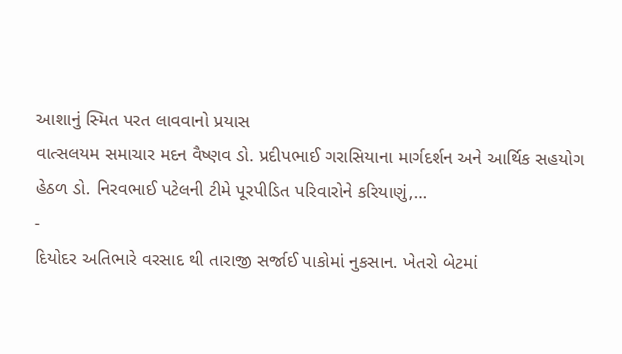આશાનું સ્મિત પરત લાવવાનો પ્રયાસ
વાત્સલયમ સમાચાર મદન વૈષ્ણવ ડો. પ્રદીપભાઈ ગરાસિયાના માર્ગદર્શન અને આર્થિક સહયોગ હેઠળ ડો. નિરવભાઈ પટેલની ટીમે પૂરપીડિત પરિવારોને કરિયાણું,…
-
દિયોદર અતિભારે વરસાદ થી તારાજી સર્જાઈ પાકોમાં નુકસાન. ખેતરો બેટમાં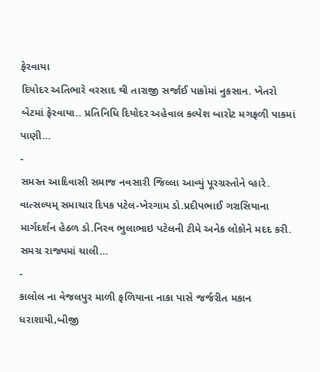ફેરવાયા
દિયોદર અતિભારે વરસાદ થી તારાજી સર્જાઈ પાકોમાં નુકસાન. ખેતરો બેટમાં ફેરવાયા.. પ્રતિનિધિ દિયોદર અહેવાલ કલ્પેશ બારોટ મગફળી પાકમાં પાણી…
-
સમસ્ત આદિવાસી સમાજ નવસારી જિલ્લા આવ્યું પૂરગ્રસ્તોને વ્હારે.
વાત્સલ્યમ્ સમાચાર દિપક પટેલ-ખેરગામ ડો.પ્રદીપભાઈ ગરાસિયાના માર્ગદર્શન હેઠળ ડો.નિરવ ભુલાભાઇ પટેલની ટીમે અનેક લોકોને મદદ કરી. સમગ્ર રાજ્યમાં ચાલી…
-
કાલોલ ના વેજલપુર માળી ફળિયાના નાકા પાસે જર્જરીત મકાન ધરાશાયી,બીજી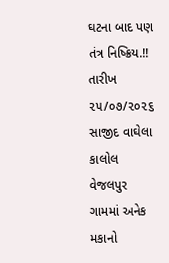ઘટના બાદ પણ તંત્ર નિષ્ક્રિય.!!
તારીખ ૨૫/૦૭/૨૦૨૬ સાજીદ વાઘેલા કાલોલ વેજલપુર ગામમાં અનેક મકાનો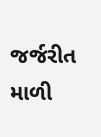જર્જરીત માળી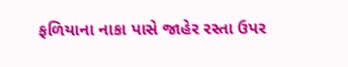ફળિયાના નાકા પાસે જાહેર રસ્તા ઉપર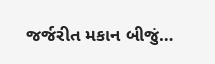જર્જરીત મકાન બીજું…